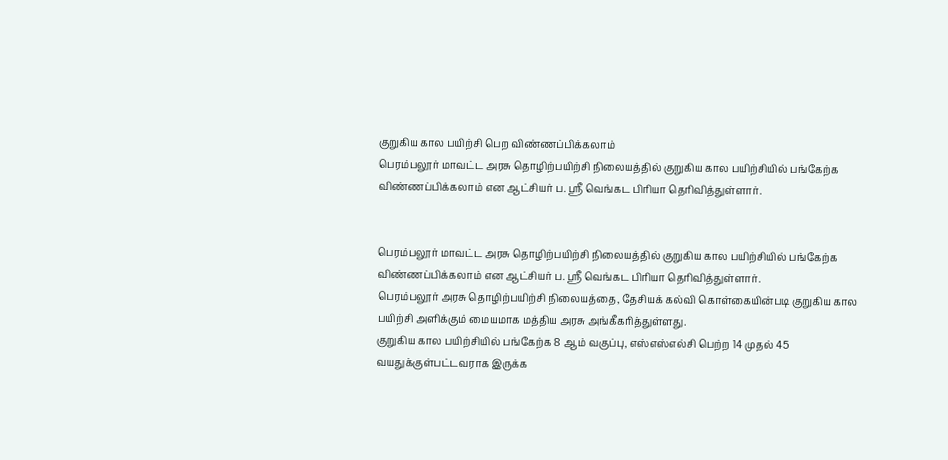குறுகிய கால பயிற்சி பெற விண்ணப்பிக்கலாம்
பெரம்பலூர் மாவட்ட அரசு தொழிற்பயிற்சி நிலையத்தில் குறுகிய கால பயிற்சியில் பங்கேற்க விண்ணப்பிக்கலாம் என ஆட்சியர் ப. ஸ்ரீ வெங்கட பிரியா தெரிவித்துள்ளார்.


பெரம்பலூர் மாவட்ட அரசு தொழிற்பயிற்சி நிலையத்தில் குறுகிய கால பயிற்சியில் பங்கேற்க விண்ணப்பிக்கலாம் என ஆட்சியர் ப. ஸ்ரீ வெங்கட பிரியா தெரிவித்துள்ளார்.
பெரம்பலூர் அரசு தொழிற்பயிற்சி நிலையத்தை, தேசியக் கல்வி கொள்கையின்படி குறுகிய கால பயிற்சி அளிக்கும் மையமாக மத்திய அரசு அங்கீகரித்துள்ளது.
குறுகிய கால பயிற்சியில் பங்கேற்க 8 ஆம் வகுப்பு, எஸ்எஸ்எல்சி பெற்ற 14 முதல் 45 வயதுக்குள்பட்டவராக இருக்க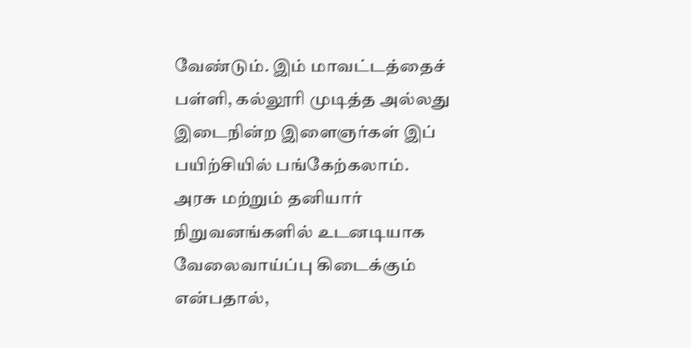வேண்டும். இம் மாவட்டத்தைச் பள்ளி, கல்லூரி முடித்த அல்லது இடைநின்ற இளைஞர்கள் இப் பயிற்சியில் பங்கேற்கலாம்.
அரசு மற்றும் தனியார் நிறுவனங்களில் உடனடியாக வேலைவாய்ப்பு கிடைக்கும் என்பதால்,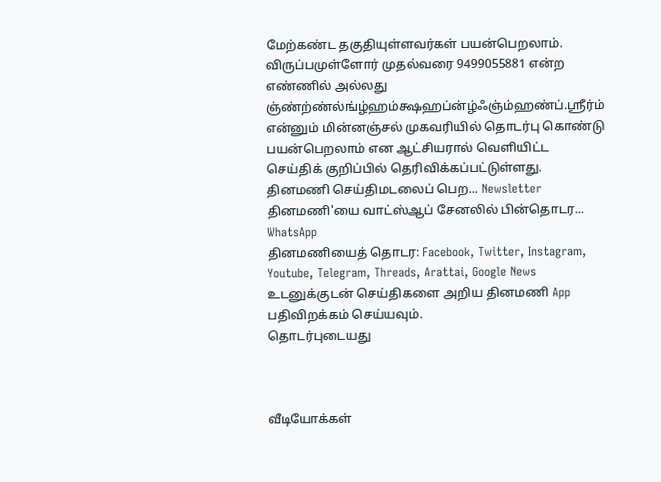மேற்கண்ட தகுதியுள்ளவர்கள் பயன்பெறலாம். விருப்பமுள்ளோர் முதல்வரை 9499055881 என்ற எண்ணில் அல்லது ஞ்ண்ற்ண்ல்ங்ழ்ஹம்க்ஷஹப்ன்ழ்ஃஞ்ம்ஹண்ப்.ஸ்ரீர்ம் என்னும் மின்னஞ்சல் முகவரியில் தொடர்பு கொண்டு பயன்பெறலாம் என ஆட்சியரால் வெளியிட்ட செய்திக் குறிப்பில் தெரிவிக்கப்பட்டுள்ளது.
தினமணி செய்திமடலைப் பெற... Newsletter
தினமணி'யை வாட்ஸ்ஆப் சேனலில் பின்தொடர... WhatsApp
தினமணியைத் தொடர: Facebook, Twitter, Instagram, Youtube, Telegram, Threads, Arattai, Google News
உடனுக்குடன் செய்திகளை அறிய தினமணி App பதிவிறக்கம் செய்யவும்.
தொடர்புடையது



வீடியோக்கள்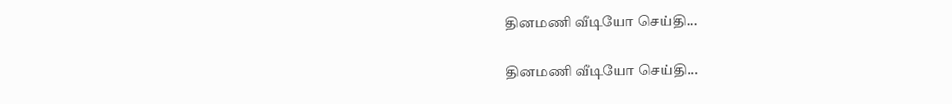தினமணி வீடியோ செய்தி...

தினமணி வீடியோ செய்தி...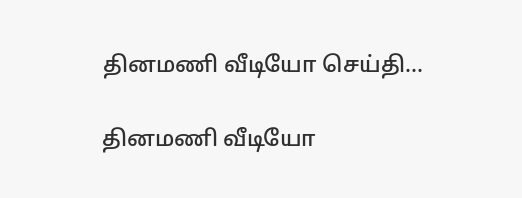தினமணி வீடியோ செய்தி...

தினமணி வீடியோ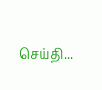செய்தி...